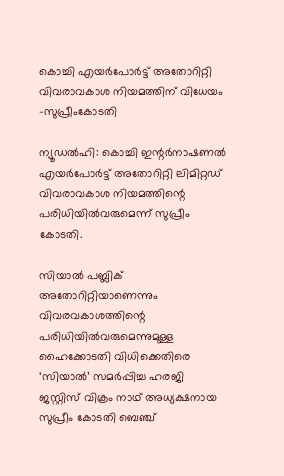കൊച്ചി എയർപോർട്ട് അതോറിറ്റി വിവരാവകാശ നിയമത്തിന് വിധേയം -സുപ്രീംകോടതി

ന്യൂഡൽഹി: കൊച്ചി ഇന്റർനാഷണൽ എയർപോർട്ട് അതോറിറ്റി ലിമിറ്റഡ് വിവരാവകാശ നിയമത്തിന്റെ പരിധിയിൽവരുമെന്ന് സുപ്രീം കോടതി.

സിയാൽ പബ്ലിക് അതോറിറ്റിയാണെന്നും വിവരവകാശത്തിന്റെ പരിധിയിൽവരുമെന്നുമുള്ള ഹൈക്കോടതി വിധിക്കെതിരെ ‘സിയാൽ’ സമർപ്പിച്ച ഹരജി ജസ്റ്റിസ് വിക്രം നാഥ്‌ അധ്യക്ഷനായ സുപ്രീം കോടതി ബെഞ്ച്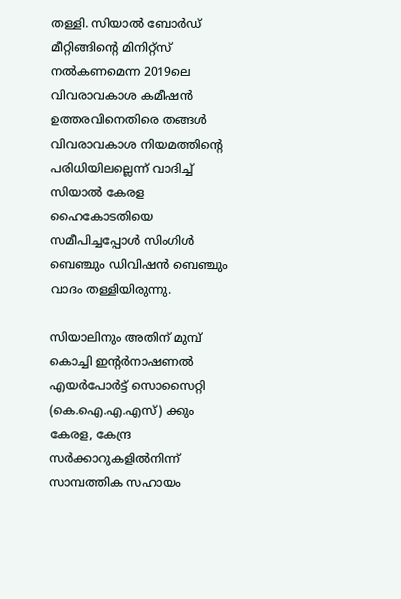തള്ളി. സിയാൽ ബോർഡ് മീറ്റിങ്ങിന്റെ മിനിറ്റ്സ് നൽകണമെന്ന 2019ലെ വിവരാവകാശ കമീഷൻ ഉത്തരവിനെതിരെ തങ്ങൾ വിവരാവകാശ നിയമത്തിന്റെ പരിധിയിലല്ലെന്ന് വാദിച്ച് സിയാൽ കേരള ഹൈകോടതിയെ സമീപിച്ചപ്പോൾ സിംഗിൾ ബെഞ്ചും ഡിവിഷൻ ബെഞ്ചും വാദം തള്ളിയിരുന്നു.

സിയാലിനും അതിന് മുമ്പ് കൊച്ചി ഇന്റർനാഷണൽ എയർപോർട്ട് സൊസൈറ്റി (കെ.ഐ.എ.എസ്) ക്കും കേരള, കേന്ദ്ര സർക്കാറുകളിൽനിന്ന് സാമ്പത്തിക സഹായം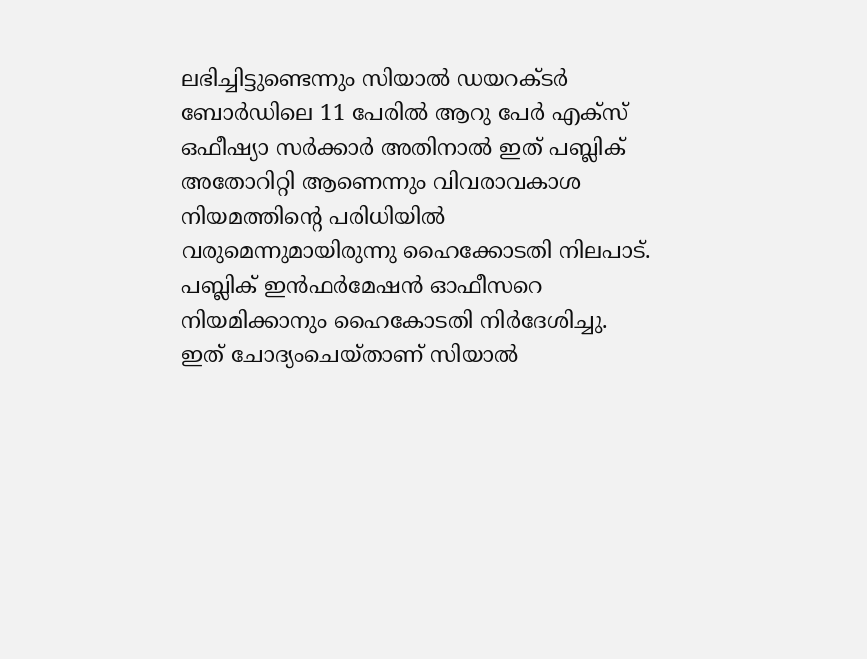ലഭിച്ചിട്ടുണ്ടെന്നും സിയാൽ ഡയറക്ടർ ബോർഡിലെ 11 പേരിൽ ആറു പേർ എക്സ് ഒഫീഷ്യാ സർക്കാർ അതിനാൽ ഇത് പബ്ലിക് അതോറിറ്റി ആണെന്നും വിവരാവകാശ നിയമത്തിന്റെ പരിധിയിൽ വരുമെന്നുമായിരുന്നു ഹൈക്കോടതി നിലപാട്. പബ്ലിക് ഇൻഫർമേഷൻ ഓഫീസറെ നിയമിക്കാനും ഹൈകോടതി നിർദേശിച്ചു. ഇത് ചോദ്യംചെയ്താണ് സിയാൽ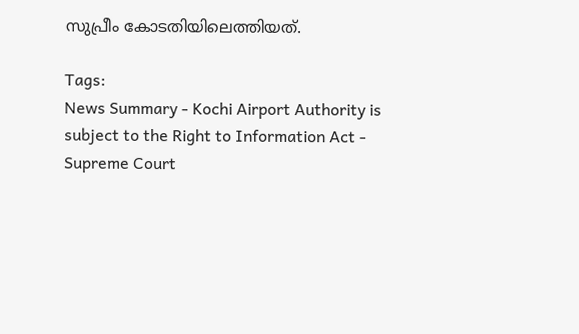സുപ്രീം കോടതിയിലെത്തിയത്.

Tags:
News Summary - Kochi Airport Authority is subject to the Right to Information Act - Supreme Court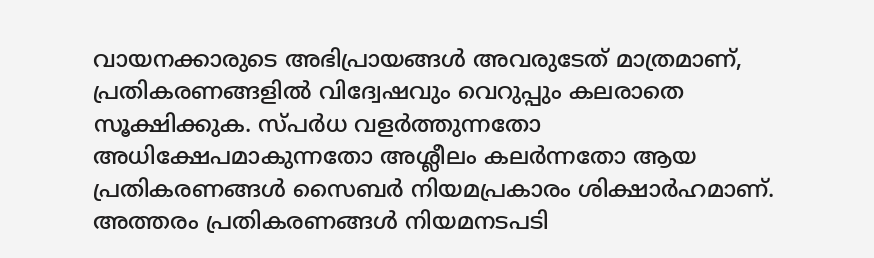വായനക്കാരുടെ അഭിപ്രായങ്ങള്‍ അവരുടേത് മാത്രമാണ്, പ്രതികരണങ്ങളിൽ വിദ്വേഷവും വെറുപ്പും കലരാതെ സൂക്ഷിക്കുക. സ്പർധ വളർത്തുന്നതോ അധിക്ഷേപമാകുന്നതോ അശ്ലീലം കലർന്നതോ ആയ പ്രതികരണങ്ങൾ സൈബർ നിയമപ്രകാരം ശിക്ഷാർഹമാണ്. അത്തരം പ്രതികരണങ്ങൾ നിയമനടപടി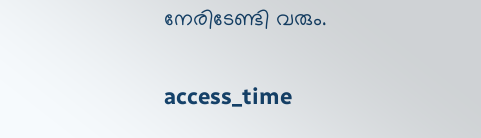നേരിടേണ്ടി വരും.

access_time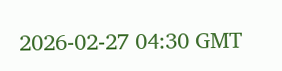2026-02-27 04:30 GMT